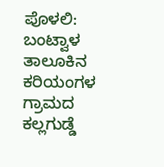ಪೊಳಲಿ: ಬಂಟ್ವಾಳ ತಾಲೂಕಿನ ಕರಿಯಂಗಳ ಗ್ರಾಮದ ಕಲ್ಲಗುಡ್ಡೆ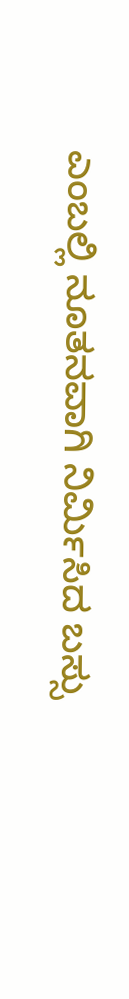ಎಂಬಲ್ಲಿ ನೂತನವಾಗಿ ನಿರ್ಮಿಸಿದ ಬಸ್ಸು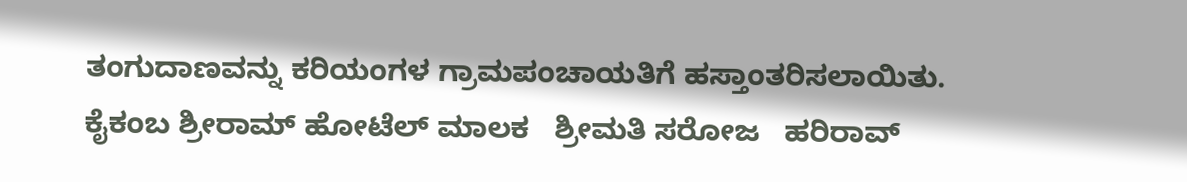ತಂಗುದಾಣವನ್ನು ಕರಿಯಂಗಳ ಗ್ರಾಮಪಂಚಾಯತಿಗೆ ಹಸ್ತಾಂತರಿಸಲಾಯಿತು. ಕೈಕಂಬ ಶ್ರೀರಾಮ್ ಹೋಟೆಲ್ ಮಾಲಕ   ಶ್ರೀಮತಿ ಸರೋಜ   ಹರಿರಾವ್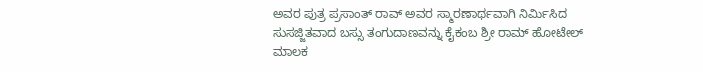ಅವರ ಪುತ್ರ ಪ್ರಸಾಂತ್ ರಾವ್ ಅವರ ಸ್ಮಾರಣಾರ್ಥವಾಗಿ ನಿರ್ಮಿಸಿದ ಸುಸಜ್ಜಿತವಾದ ಬಸ್ಸು ತಂಗುದಾಣವನ್ನು ಕೈಕಂಬ ಶ್ರೀ ರಾಮ್ ಹೋಟೇಲ್ ಮಾಲಕ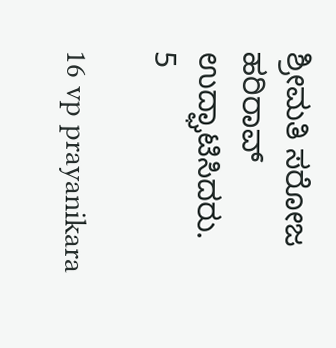ಶ್ರೀಮತಿ ಸರೋಜ  ಹರಿರಾವ್ ಉದ್ಘಾಟಿಸಿದರು.
5

16 vp prayanikara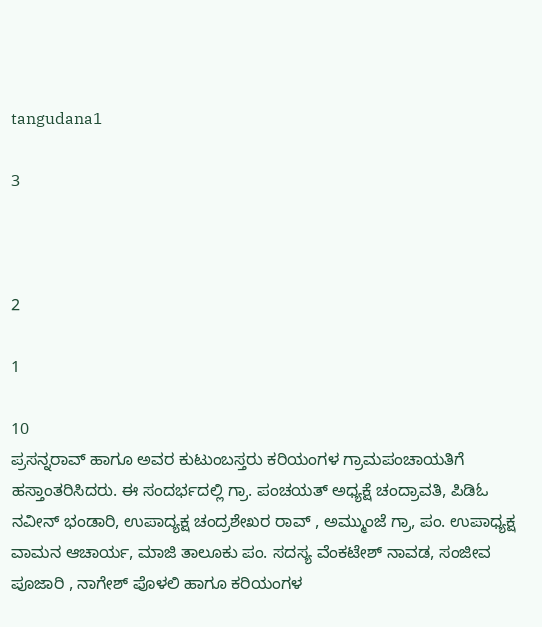tangudana1

3



2

1

10
ಪ್ರಸನ್ನರಾವ್ ಹಾಗೂ ಅವರ ಕುಟುಂಬಸ್ತರು ಕರಿಯಂಗಳ ಗ್ರಾಮಪಂಚಾಯತಿಗೆ ಹಸ್ತಾಂತರಿಸಿದರು. ಈ ಸಂದರ್ಭದಲ್ಲಿ ಗ್ರಾ. ಪಂಚಯತ್ ಅಧ್ಯಕ್ಷೆ ಚಂದ್ರಾವತಿ, ಪಿಡಿಓ ನವೀನ್ ಭಂಡಾರಿ, ಉಪಾದ್ಯಕ್ಷ ಚಂದ್ರಶೇಖರ ರಾವ್ , ಅಮ್ಮುಂಜೆ ಗ್ರಾ, ಪಂ. ಉಪಾಧ್ಯಕ್ಷ ವಾಮನ ಆಚಾರ್ಯ, ಮಾಜಿ ತಾಲೂಕು ಪಂ. ಸದಸ್ಯ ವೆಂಕಟೇಶ್ ನಾವಡ, ಸಂಜೀವ ಪೂಜಾರಿ , ನಾಗೇಶ್ ಪೊಳಲಿ ಹಾಗೂ ಕರಿಯಂಗಳ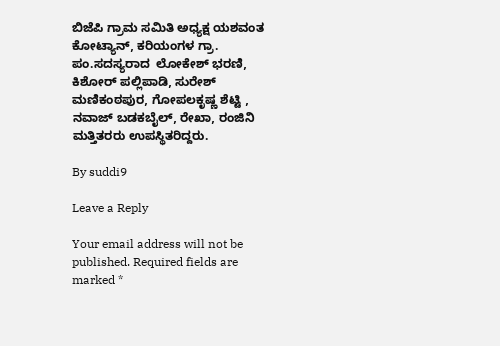ಬಿಜೆಪಿ ಗ್ರಾಮ ಸಮಿತಿ ಅಧ್ಯಕ್ಷ ಯಶವಂತ ಕೋಟ್ಯಾನ್, ಕರಿಯಂಗಳ ಗ್ರಾ. ಪಂ.ಸದಸ್ಯರಾದ  ಲೋಕೇಶ್ ಭರಣಿ, ಕಿಶೋರ್ ಪಲ್ಲಿಪಾಡಿ, ಸುರೇಶ್ ಮಣಿಕಂಠಪುರ, ಗೋಪಲಕೃಷ್ಣ ಶೆಟ್ಟಿ , ನವಾಜ್ ಬಡಕಬೈಲ್, ರೇಖಾ, ರಂಜಿನಿ  ಮತ್ತಿತರರು ಉಪಸ್ಥಿತರಿದ್ದರು.

By suddi9

Leave a Reply

Your email address will not be published. Required fields are marked *